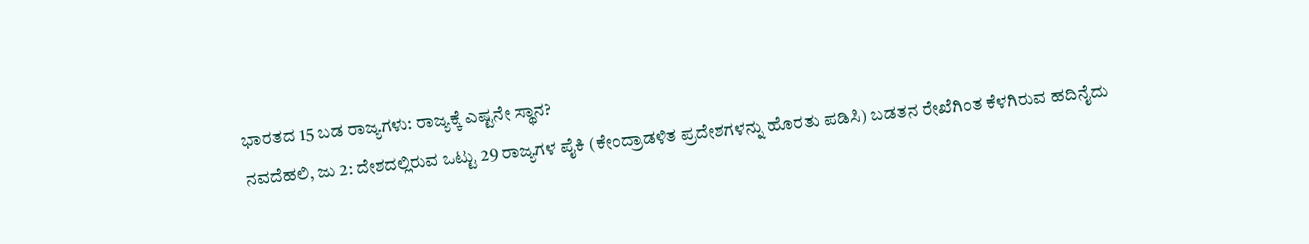ಭಾರತದ 15 ಬಡ ರಾಜ್ಯಗಳು: ರಾಜ್ಯಕ್ಕೆ ಎಷ್ಟನೇ ಸ್ಥಾನ?
ನವದೆಹಲಿ, ಜು 2: ದೇಶದಲ್ಲಿರುವ ಒಟ್ಟು 29 ರಾಜ್ಯಗಳ ಪೈಕಿ (ಕೇಂದ್ರಾಡಳಿತ ಪ್ರದೇಶಗಳನ್ನು ಹೊರತು ಪಡಿಸಿ) ಬಡತನ ರೇಖೆಗಿಂತ ಕೆಳಗಿರುವ ಹದಿನೈದು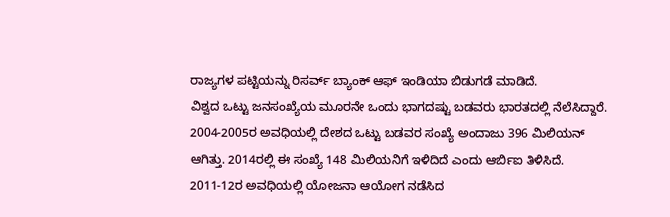ರಾಜ್ಯಗಳ ಪಟ್ಟಿಯನ್ನು ರಿಸರ್ವ್ ಬ್ಯಾಂಕ್ ಆಫ್ ಇಂಡಿಯಾ ಬಿಡುಗಡೆ ಮಾಡಿದೆ.
ವಿಶ್ವದ ಒಟ್ಟು ಜನಸಂಖ್ಯೆಯ ಮೂರನೇ ಒಂದು ಭಾಗದಷ್ಟು ಬಡವರು ಭಾರತದಲ್ಲಿ ನೆಲೆಸಿದ್ದಾರೆ. 2004-2005ರ ಅವಧಿಯಲ್ಲಿ ದೇಶದ ಒಟ್ಟು ಬಡವರ ಸಂಖ್ಯೆ ಅಂದಾಜು 396 ಮಿಲಿಯನ್ ಆಗಿತ್ತು. 2014ರಲ್ಲಿ ಈ ಸಂಖ್ಯೆ 148 ಮಿಲಿಯನಿಗೆ ಇಳಿದಿದೆ ಎಂದು ಆರ್ಬಿಐ ತಿಳಿಸಿದೆ.
2011-12ರ ಅವಧಿಯಲ್ಲಿ ಯೋಜನಾ ಆಯೋಗ ನಡೆಸಿದ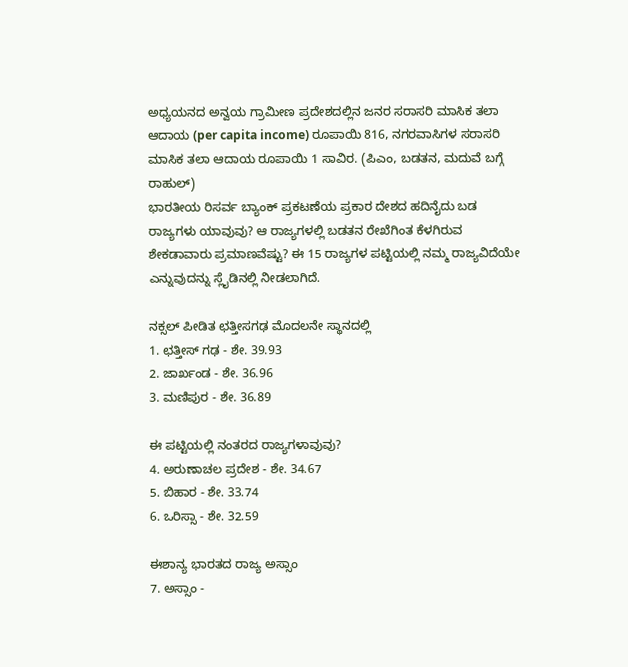ಅಧ್ಯಯನದ ಅನ್ವಯ ಗ್ರಾಮೀಣ ಪ್ರದೇಶದಲ್ಲಿನ ಜನರ ಸರಾಸರಿ ಮಾಸಿಕ ತಲಾ ಆದಾಯ (per capita income) ರೂಪಾಯಿ 816, ನಗರವಾಸಿಗಳ ಸರಾಸರಿ ಮಾಸಿಕ ತಲಾ ಆದಾಯ ರೂಪಾಯಿ 1 ಸಾವಿರ. (ಪಿಎಂ, ಬಡತನ, ಮದುವೆ ಬಗ್ಗೆ ರಾಹುಲ್)
ಭಾರತೀಯ ರಿಸರ್ವ ಬ್ಯಾಂಕ್ ಪ್ರಕಟಣೆಯ ಪ್ರಕಾರ ದೇಶದ ಹದಿನೈದು ಬಡ ರಾಜ್ಯಗಳು ಯಾವುವು? ಆ ರಾಜ್ಯಗಳಲ್ಲಿ ಬಡತನ ರೇಖೆಗಿಂತ ಕೆಳಗಿರುವ ಶೇಕಡಾವಾರು ಪ್ರಮಾಣವೆಷ್ಟು? ಈ 15 ರಾಜ್ಯಗಳ ಪಟ್ಟಿಯಲ್ಲಿ ನಮ್ಮ ರಾಜ್ಯವಿದೆಯೇ ಎನ್ನುವುದನ್ನು ಸ್ಲೈಡಿನಲ್ಲಿ ನೀಡಲಾಗಿದೆ.

ನಕ್ಸಲ್ ಪೀಡಿತ ಛತ್ತೀಸಗಢ ಮೊದಲನೇ ಸ್ಥಾನದಲ್ಲಿ
1. ಛತ್ತೀಸ್ ಗಢ - ಶೇ. 39.93
2. ಜಾರ್ಖಂಡ - ಶೇ. 36.96
3. ಮಣಿಪುರ - ಶೇ. 36.89

ಈ ಪಟ್ಟಿಯಲ್ಲಿ ನಂತರದ ರಾಜ್ಯಗಳಾವುವು?
4. ಅರುಣಾಚಲ ಪ್ರದೇಶ - ಶೇ. 34.67
5. ಬಿಹಾರ - ಶೇ. 33.74
6. ಒರಿಸ್ಸಾ - ಶೇ. 32.59

ಈಶಾನ್ಯ ಭಾರತದ ರಾಜ್ಯ ಅಸ್ಸಾಂ
7. ಅಸ್ಸಾಂ -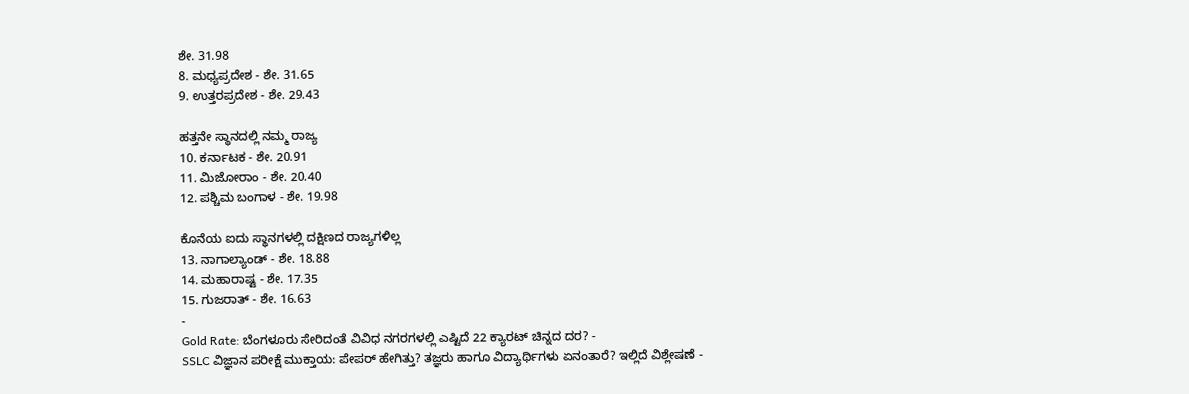ಶೇ. 31.98
8. ಮಧ್ಯಪ್ರದೇಶ - ಶೇ. 31.65
9. ಉತ್ತರಪ್ರದೇಶ - ಶೇ. 29.43

ಹತ್ತನೇ ಸ್ಥಾನದಲ್ಲಿ ನಮ್ಮ ರಾಜ್ಯ
10. ಕರ್ನಾಟಕ - ಶೇ. 20.91
11. ಮಿಜೋರಾಂ - ಶೇ. 20.40
12. ಪಶ್ಚಿಮ ಬಂಗಾಳ - ಶೇ. 19.98

ಕೊನೆಯ ಐದು ಸ್ಥಾನಗಳಲ್ಲಿ ದಕ್ಷಿಣದ ರಾಜ್ಯಗಳಿಲ್ಲ
13. ನಾಗಾಲ್ಯಾಂಡ್ - ಶೇ. 18.88
14. ಮಹಾರಾಷ್ಟ - ಶೇ. 17.35
15. ಗುಜರಾತ್ - ಶೇ. 16.63
-
Gold Rate: ಬೆಂಗಳೂರು ಸೇರಿದಂತೆ ವಿವಿಧ ನಗರಗಳಲ್ಲಿ ಎಷ್ಟಿದೆ 22 ಕ್ಯಾರಟ್ ಚಿನ್ನದ ದರ? -
SSLC ವಿಜ್ಞಾನ ಪರೀಕ್ಷೆ ಮುಕ್ತಾಯ: ಪೇಪರ್ ಹೇಗಿತ್ತು? ತಜ್ಞರು ಹಾಗೂ ವಿದ್ಯಾರ್ಥಿಗಳು ಏನಂತಾರೆ? ಇಲ್ಲಿದೆ ವಿಶ್ಲೇಷಣೆ -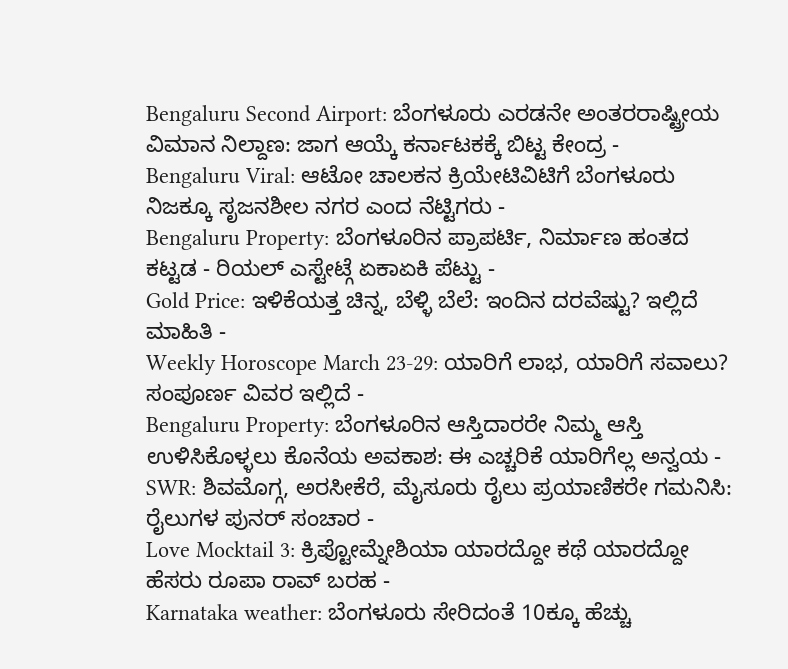Bengaluru Second Airport: ಬೆಂಗಳೂರು ಎರಡನೇ ಅಂತರರಾಷ್ಟ್ರೀಯ ವಿಮಾನ ನಿಲ್ದಾಣ: ಜಾಗ ಆಯ್ಕೆ ಕರ್ನಾಟಕಕ್ಕೆ ಬಿಟ್ಟ ಕೇಂದ್ರ -
Bengaluru Viral: ಆಟೋ ಚಾಲಕನ ಕ್ರಿಯೇಟಿವಿಟಿಗೆ ಬೆಂಗಳೂರು ನಿಜಕ್ಕೂ ಸೃಜನಶೀಲ ನಗರ ಎಂದ ನೆಟ್ಟಿಗರು -
Bengaluru Property: ಬೆಂಗಳೂರಿನ ಪ್ರಾಪರ್ಟಿ, ನಿರ್ಮಾಣ ಹಂತದ ಕಟ್ಟಡ - ರಿಯಲ್ ಎಸ್ಟೇಟ್ಗೆ ಏಕಾಏಕಿ ಪೆಟ್ಟು -
Gold Price: ಇಳಿಕೆಯತ್ತ ಚಿನ್ನ, ಬೆಳ್ಳಿ ಬೆಲೆ: ಇಂದಿನ ದರವೆಷ್ಟು? ಇಲ್ಲಿದೆ ಮಾಹಿತಿ -
Weekly Horoscope March 23-29: ಯಾರಿಗೆ ಲಾಭ, ಯಾರಿಗೆ ಸವಾಲು? ಸಂಪೂರ್ಣ ವಿವರ ಇಲ್ಲಿದೆ -
Bengaluru Property: ಬೆಂಗಳೂರಿನ ಆಸ್ತಿದಾರರೇ ನಿಮ್ಮ ಆಸ್ತಿ ಉಳಿಸಿಕೊಳ್ಳಲು ಕೊನೆಯ ಅವಕಾಶ: ಈ ಎಚ್ಚರಿಕೆ ಯಾರಿಗೆಲ್ಲ ಅನ್ವಯ -
SWR: ಶಿವಮೊಗ್ಗ, ಅರಸೀಕೆರೆ, ಮೈಸೂರು ರೈಲು ಪ್ರಯಾಣಿಕರೇ ಗಮನಿಸಿ: ರೈಲುಗಳ ಪುನರ್ ಸಂಚಾರ -
Love Mocktail 3: ಕ್ರಿಪ್ಟೋಮ್ನೇಶಿಯಾ ಯಾರದ್ದೋ ಕಥೆ ಯಾರದ್ದೋ ಹೆಸರು ರೂಪಾ ರಾವ್ ಬರಹ -
Karnataka weather: ಬೆಂಗಳೂರು ಸೇರಿದಂತೆ 10ಕ್ಕೂ ಹೆಚ್ಚು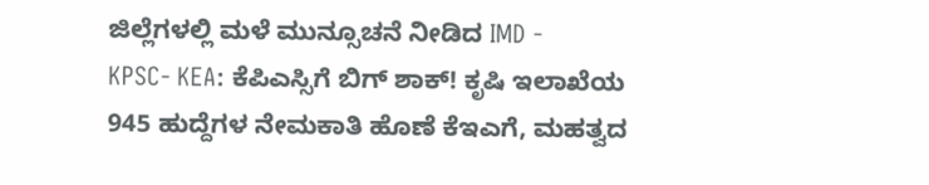ಜಿಲ್ಲೆಗಳಲ್ಲಿ ಮಳೆ ಮುನ್ಸೂಚನೆ ನೀಡಿದ IMD -
KPSC- KEA: ಕೆಪಿಎಸ್ಸಿಗೆ ಬಿಗ್ ಶಾಕ್! ಕೃಷಿ ಇಲಾಖೆಯ 945 ಹುದ್ದೆಗಳ ನೇಮಕಾತಿ ಹೊಣೆ ಕೆಇಎಗೆ, ಮಹತ್ವದ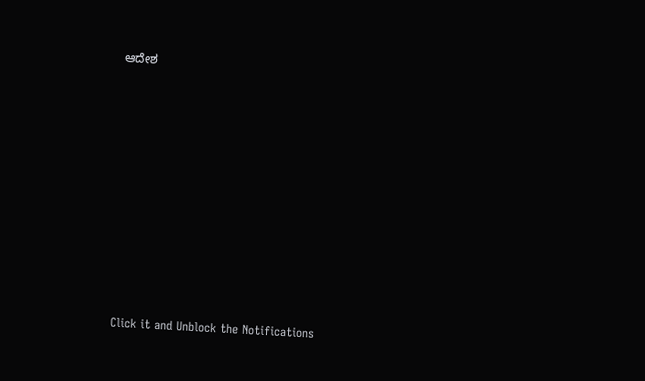ಆದೇಶ












Click it and Unblock the Notifications